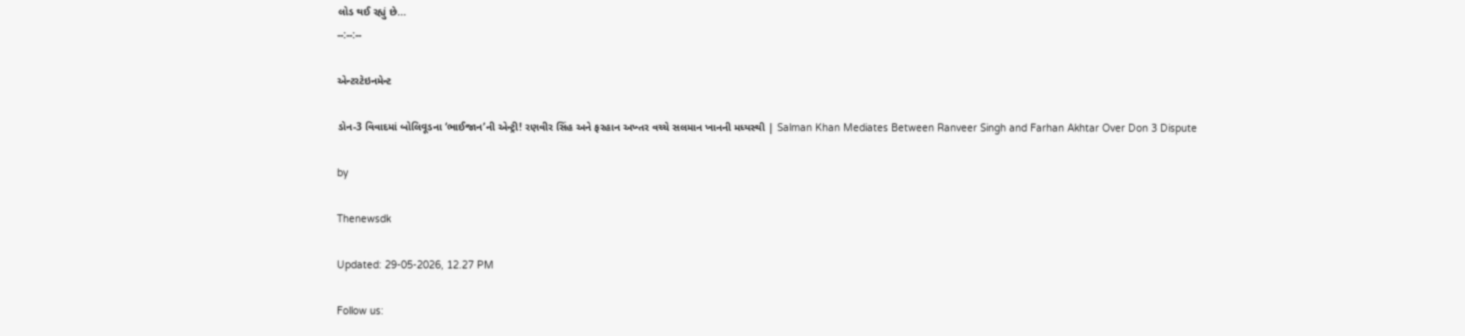લોડ થઈ રહ્યું છે...
--:--:--

એન્ટરટેઇનમેન્ટ

ડોન-3 વિવાદમાં બોલિવૂડના ‘ભાઈજાન’ની એન્ટ્રી! રણવીર સિંહ અને ફરહાન અખ્તર વચ્ચે સલમાન ખાનની મધ્યસ્થી | Salman Khan Mediates Between Ranveer Singh and Farhan Akhtar Over Don 3 Dispute

by

Thenewsdk

Updated: 29-05-2026, 12.27 PM

Follow us: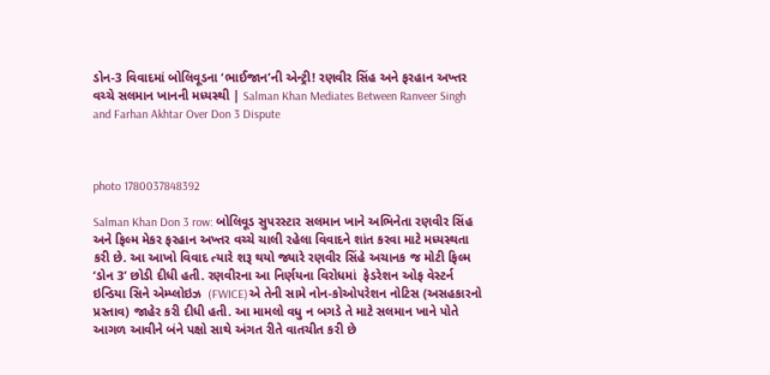ડોન-3 વિવાદમાં બોલિવૂડના ‘ભાઈજાન’ની એન્ટ્રી! રણવીર સિંહ અને ફરહાન અખ્તર વચ્ચે સલમાન ખાનની મધ્યસ્થી | Salman Khan Mediates Between Ranveer Singh and Farhan Akhtar Over Don 3 Dispute



photo 1780037848392

Salman Khan Don 3 row: બોલિવૂડ સુપરસ્ટાર સલમાન ખાને અભિનેતા રણવીર સિંહ અને ફિલ્મ મેકર ફરહાન અખ્તર વચ્ચે ચાલી રહેલા વિવાદને શાંત કરવા માટે મધ્યસ્થતા કરી છે. આ આખો વિવાદ ત્યારે શરૂ થયો જ્યારે રણવીર સિંહે અચાનક જ મોટી ફિલ્મ ‘ડોન 3’ છોડી દીધી હતી. રણવીરના આ નિર્ણયના વિરોધમાં  ફેડરેશન ઓફ વેસ્ટર્ન ઇન્ડિયા સિને એમ્પ્લોઇઝ  (FWICE)એ તેની સામે નોન-કોઓપરેશન નોટિસ (અસહકારનો પ્રસ્તાવ) જાહેર કરી દીધી હતી. આ મામલો વધુ ન બગડે તે માટે સલમાન ખાને પોતે આગળ આવીને બંને પક્ષો સાથે અંગત રીતે વાતચીત કરી છે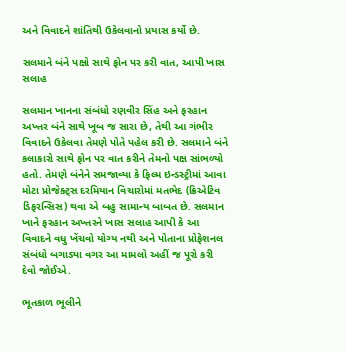અને વિવાદને શાંતિથી ઉકેલવાનો પ્રયાસ કર્યો છે.

સલમાને બંને પક્ષો સાથે ફોન પર કરી વાત, આપી ખાસ સલાહ

સલમાન ખાનના સંબંધો રણવીર સિંહ અને ફરહાન અખ્તર બંને સાથે ખૂબ જ સારા છે, તેથી આ ગંભીર વિવાદને ઉકેલવા તેમણે પોતે પહેલ કરી છે. સલમાને બંને કલાકારો સાથે ફોન પર વાત કરીને તેમનો પક્ષ સાંભળ્યો હતો. તેમણે બંનેને સમજાવ્યા કે ફિલ્મ ઇન્ડસ્ટ્રીમાં આવા મોટા પ્રોજેક્ટ્સ દરમિયાન વિચારોમાં મતભેદ (ક્રિએટિવ ડિફરન્સિસ) થવા એ બહુ સામાન્ય બાબત છે. સલમાન ખાને ફરહાન અખ્તરને ખાસ સલાહ આપી કે આ વિવાદને વધુ ખેંચવો યોગ્ય નથી અને પોતાના પ્રોફેશનલ સંબંધો બગાડ્યા વગર આ મામલો અહીં જ પૂરો કરી દેવો જોઈએ.

ભૂતકાળ ભૂલીને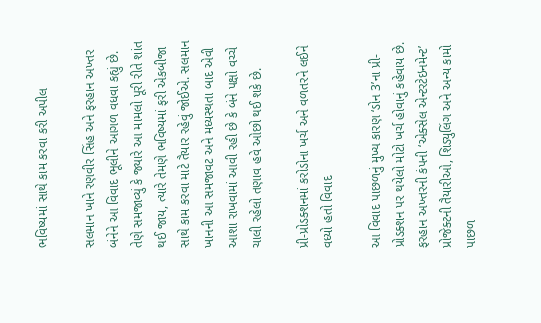ભવિષ્યમાં સાથે કામ કરવા કરી અપીલ

સલમાન ખાને રણવીર સિંહ અને ફરહાન અખ્તર બંનેને આ વિવાદ ભૂલીને આગળ વધવા કહ્યું છે. તેણે સમજાવ્યું કે જ્યારે આ મામલો પૂરી રીતે શાંત થઈ જાય, ત્યારે તેમણે ભવિષ્યમાં ફરી એકબીજા સાથે કામ કરવા માટે તૈયાર રહેવું જોઈએ. સલમાન ખાનની આ સમજાવટ અને મધ્યસ્થતા બાદ એવી આશા રાખવામાં આવી રહી છે કે બંને પક્ષો વચ્ચે ચાલી રહેલો તણાવ હવે ઓછો થઈ શકે છે.

પ્રી-પ્રોડક્શનમાં કરોડોના ખર્ચ અને વળતરને લઈને વધ્યો હતો વિવાદ

આ વિવાદ પાછળનું મુખ્ય કારણ ‘ડોન 3’ના પ્રી-પ્રોડક્શન પર થયેલો મોટો ખર્ચ હોવાનું કહેવાય છે. ફરહાન અખ્તરની કંપની ‘એક્સેલ એન્ટરટેઇનમેન્ટ’ પ્રોજેક્ટની તૈયારીઓ, શિડ્યુલિંગ અને અન્ય કામો પાછળ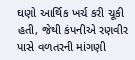ઘણો આર્થિક ખર્ચ કરી ચૂકી હતી, જેથી કંપનીએ રણવીર પાસે વળતરની માંગણી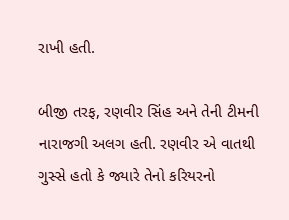રાખી હતી.

બીજી તરફ, રણવીર સિંહ અને તેની ટીમની નારાજગી અલગ હતી. રણવીર એ વાતથી ગુસ્સે હતો કે જ્યારે તેનો કરિયરનો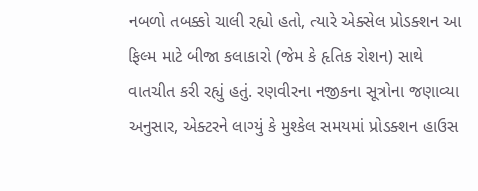નબળો તબક્કો ચાલી રહ્યો હતો, ત્યારે એક્સેલ પ્રોડક્શન આ ફિલ્મ માટે બીજા કલાકારો (જેમ કે હૃતિક રોશન) સાથે વાતચીત કરી રહ્યું હતું. રણવીરના નજીકના સૂત્રોના જણાવ્યા અનુસાર, એક્ટરને લાગ્યું કે મુશ્કેલ સમયમાં પ્રોડક્શન હાઉસ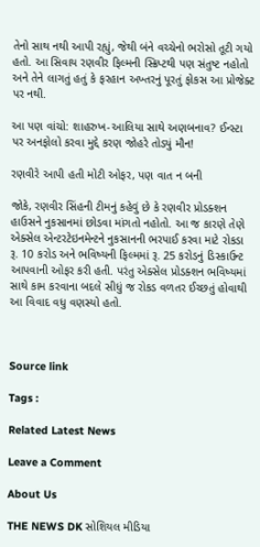તેનો સાથ નથી આપી રહ્યું, જેથી બંને વચ્ચેનો ભરોસો તૂટી ગયો હતો. આ સિવાય રણવીર ફિલ્મની સ્ક્રિપ્ટથી પણ સંતુષ્ટ નહોતો અને તેને લાગતું હતું કે ફરહાન અખ્તરનું પૂરતું ફોકસ આ પ્રોજેક્ટ પર નથી.

આ પણ વાંચો: શાહરુખ-આલિયા સાથે અણબનાવ? ઈન્સ્ટા પર અનફોલો કરવા મુદ્દે કરણ જોહરે તોડ્યું મૌન!

રણવીરે આપી હતી મોટી ઓફર, પણ વાત ન બની

જોકે, રણવીર સિંહની ટીમનું કહેવું છે કે રણવીર પ્રોડક્શન હાઉસને નુકસાનમાં છોડવા માંગતો નહોતો. આ જ કારણે તેણે એક્સેલ એન્ટરટેઇનમેન્ટને નુકસાનની ભરપાઈ કરવા માટે રોકડા રૂ. 10 કરોડ અને ભવિષ્યની ફિલ્મમાં રૂ. 25 કરોડનું ડિસ્કાઉન્ટ આપવાની ઓફર કરી હતી. પરંતુ એક્સેલ પ્રોડક્શન ભવિષ્યમાં સાથે કામ કરવાના બદલે સીધું જ રોકડ વળતર ઈચ્છતું હોવાથી આ વિવાદ વધુ વણસ્યો હતો.



Source link

Tags :

Related Latest News

Leave a Comment

About Us

THE NEWS DK સોશિયલ મીડિયા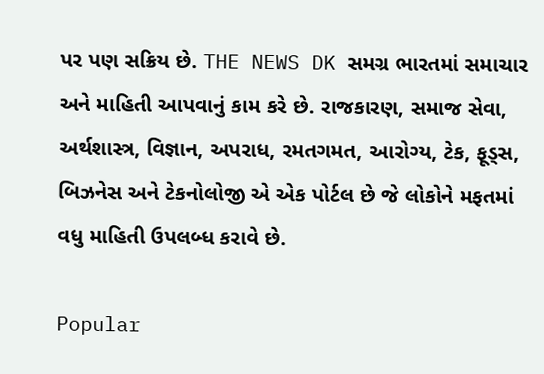પર પણ સક્રિય છે. THE NEWS DK સમગ્ર ભારતમાં સમાચાર અને માહિતી આપવાનું કામ કરે છે. રાજકારણ, સમાજ સેવા, અર્થશાસ્ત્ર, વિજ્ઞાન, અપરાધ, રમતગમત, આરોગ્ય, ટેક, ફૂડ્સ, બિઝનેસ અને ટેકનોલોજી એ એક પોર્ટલ છે જે લોકોને મફતમાં વધુ માહિતી ઉપલબ્ધ કરાવે છે.

Popular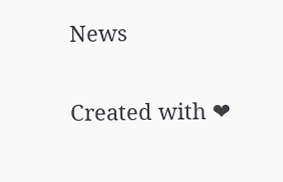News

Created with ❤